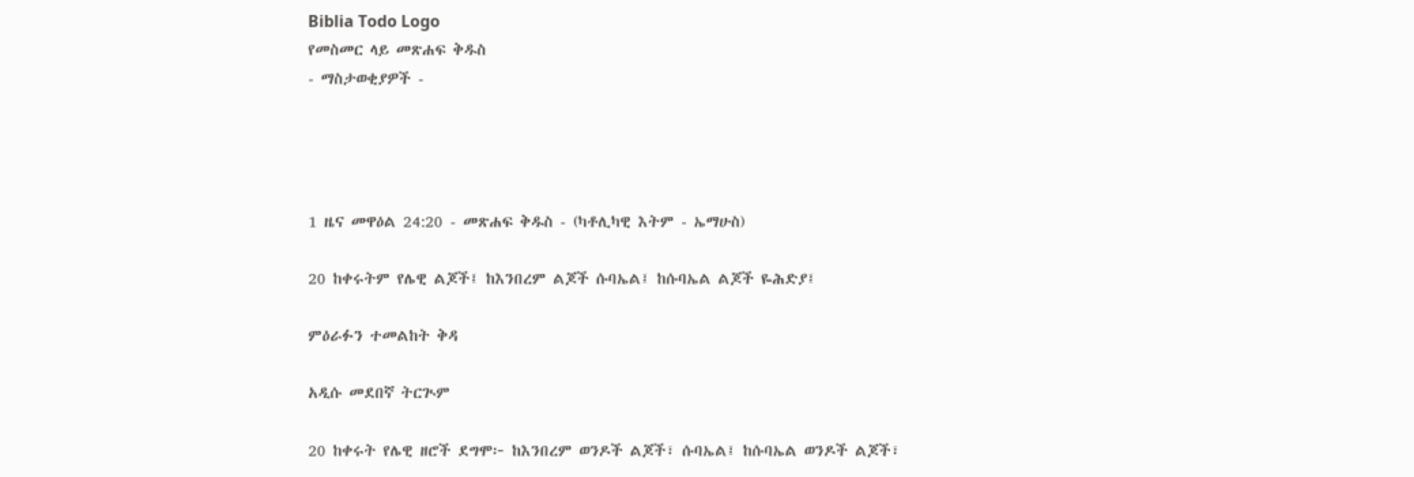Biblia Todo Logo
የመስመር ላይ መጽሐፍ ቅዱስ
- ማስታወቂያዎች -




1 ዜና መዋዕል 24:20 - መጽሐፍ ቅዱስ - (ካቶሊካዊ እትም - ኤማሁስ)

20 ከቀሩትም የሌዊ ልጆች፤ ከእንበረም ልጆች ሱባኤል፤ ከሱባኤል ልጆች ዬሕድያ፤

ምዕራፉን ተመልከት ቅዳ

አዲሱ መደበኛ ትርጒም

20 ከቀሩት የሌዊ ዘሮች ደግሞ፦ ከእንበረም ወንዶች ልጆች፣ ሱባኤል፤ ከሱባኤል ወንዶች ልጆች፣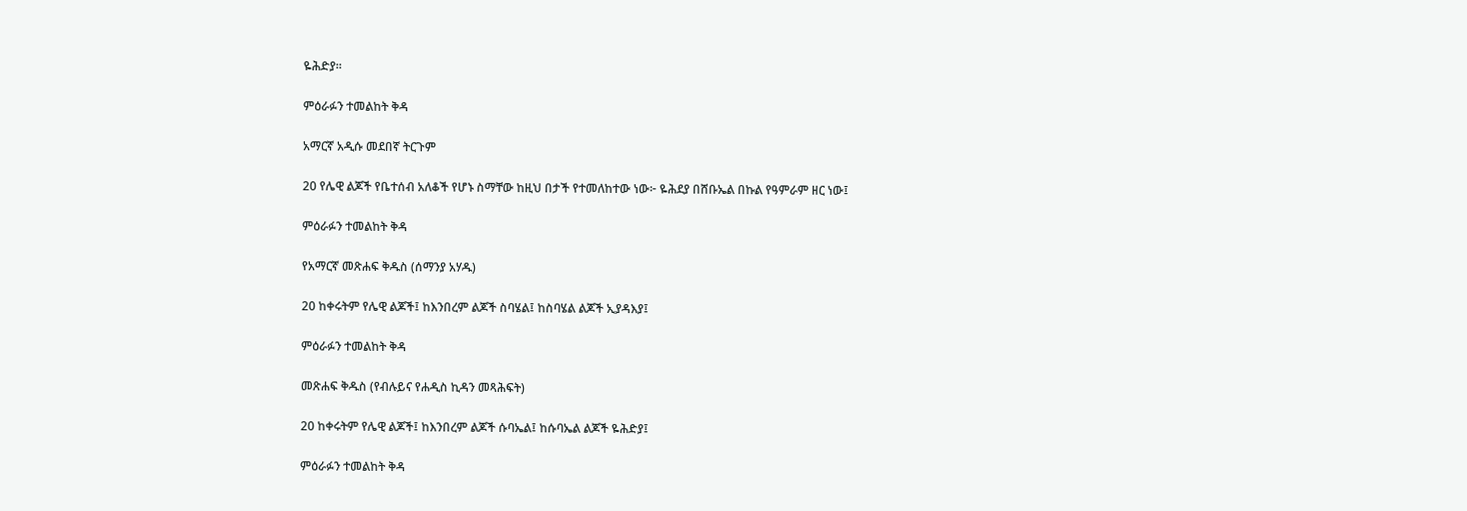ዬሕድያ።

ምዕራፉን ተመልከት ቅዳ

አማርኛ አዲሱ መደበኛ ትርጉም

20 የሌዊ ልጆች የቤተሰብ አለቆች የሆኑ ስማቸው ከዚህ በታች የተመለከተው ነው፦ ዬሕደያ በሸቡኤል በኩል የዓምራም ዘር ነው፤

ምዕራፉን ተመልከት ቅዳ

የአማርኛ መጽሐፍ ቅዱስ (ሰማንያ አሃዱ)

20 ከቀሩትም የሌዊ ልጆች፤ ከእንበረም ልጆች ስባሄል፤ ከስባሄል ልጆች ኢያዳእያ፤

ምዕራፉን ተመልከት ቅዳ

መጽሐፍ ቅዱስ (የብሉይና የሐዲስ ኪዳን መጻሕፍት)

20 ከቀሩትም የሌዊ ልጆች፤ ከእንበረም ልጆች ሱባኤል፤ ከሱባኤል ልጆች ዬሕድያ፤

ምዕራፉን ተመልከት ቅዳ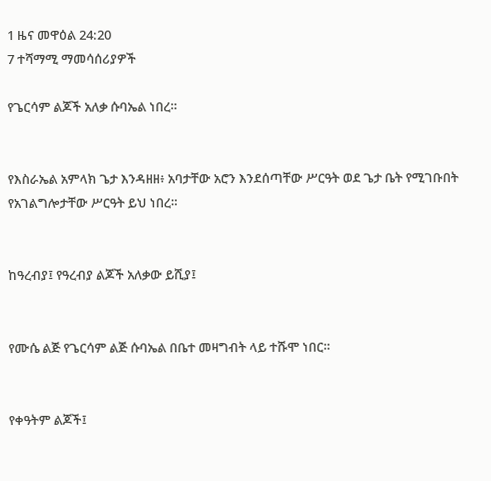1 ዜና መዋዕል 24:20
7 ተሻማሚ ማመሳሰሪያዎች

የጌርሳም ልጆች አለቃ ሱባኤል ነበረ።


የእስራኤል አምላክ ጌታ እንዳዘዘ፥ አባታቸው አሮን እንደሰጣቸው ሥርዓት ወደ ጌታ ቤት የሚገቡበት የአገልግሎታቸው ሥርዓት ይህ ነበረ።


ከዓረብያ፤ የዓረብያ ልጆች አለቃው ይሺያ፤


የሙሴ ልጅ የጌርሳም ልጅ ሱባኤል በቤተ መዛግብት ላይ ተሹሞ ነበር።


የቀዓትም ልጆች፤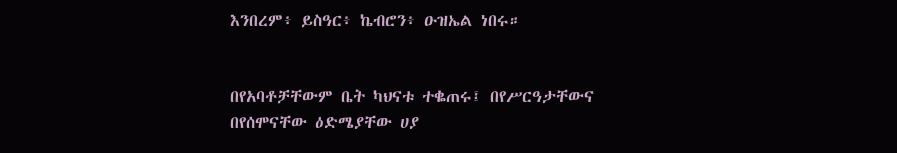እንበረም፥ ይስዓር፥ ኬብሮን፥ ዑዝኤል ነበሩ።


በየአባቶቻቸውም ቤት ካህናቱ ተቈጠሩ፤ በየሥርዓታቸውና በየሰሞናቸው ዕድሜያቸው ሀያ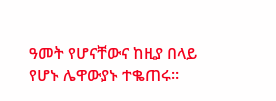ዓመት የሆናቸውና ከዚያ በላይ የሆኑ ሌዋውያኑ ተቈጠሩ።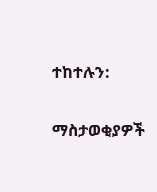ተከተሉን:

ማስታወቂያዎች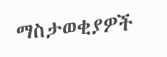ማስታወቂያዎች